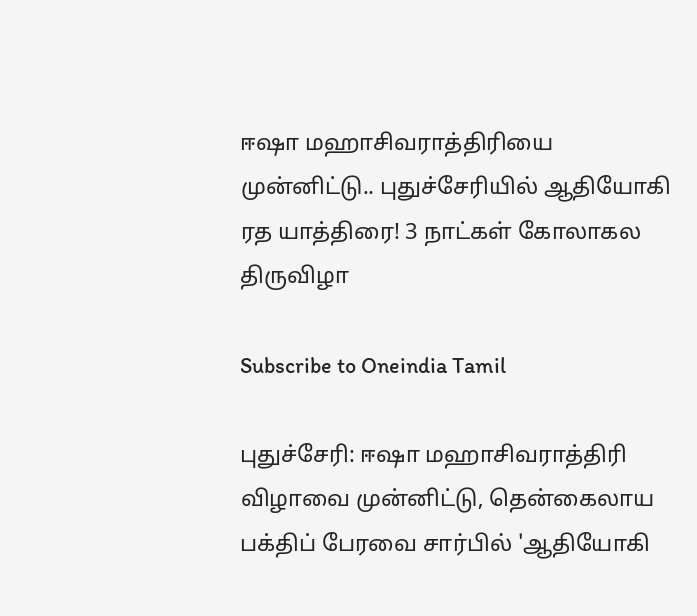ஈஷா மஹாசிவராத்திரியை முன்னிட்டு.. புதுச்சேரியில் ஆதியோகி ரத யாத்திரை! 3 நாட்கள் கோலாகல திருவிழா

Subscribe to Oneindia Tamil

புதுச்சேரி: ஈஷா மஹாசிவராத்திரி விழாவை முன்னிட்டு, தென்கைலாய பக்திப் பேரவை சார்பில் 'ஆதியோகி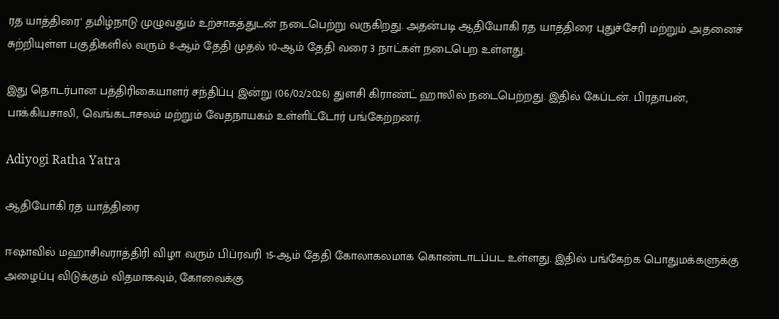ரத யாத்திரை' தமிழ்நாடு முழுவதும் உற்சாகத்துடன் நடைபெற்று வருகிறது. அதன்படி ஆதியோகி ரத யாத்திரை புதுச்சேரி மற்றும் அதனைச் சுற்றியுள்ள பகுதிகளில் வரும் 8-ஆம் தேதி முதல் 10-ஆம் தேதி வரை 3 நாட்கள் நடைபெற உள்ளது.

இது தொடர்பான பத்திரிகையாளர் சந்திப்பு இன்று (06/02/2026) துளசி கிராண்ட் ஹாலில் நடைபெற்றது. இதில் கேப்டன். பிரதாபன், பாக்கியசாலி, வெங்கடாசலம் மற்றும் வேதநாயகம் உள்ளிட்டோர் பங்கேற்றனர்.

Adiyogi Ratha Yatra

ஆதியோகி ரத யாத்திரை

ஈஷாவில் மஹாசிவராத்திரி விழா வரும் பிப்ரவரி 15-ஆம் தேதி கோலாகலமாக கொண்டாடப்பட உள்ளது. இதில் பங்கேற்க பொதுமக்களுக்கு அழைப்பு விடுக்கும் விதமாகவும், கோவைக்கு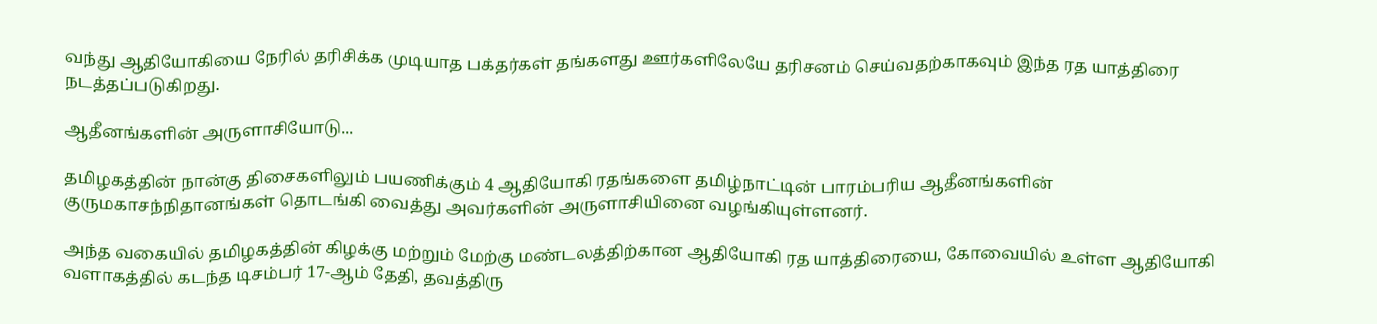வந்து ஆதியோகியை நேரில் தரிசிக்க முடியாத பக்தர்கள் தங்களது ஊர்களிலேயே தரிசனம் செய்வதற்காகவும் இந்த ரத யாத்திரை நடத்தப்படுகிறது.

ஆதீனங்களின் அருளாசியோடு...

தமிழகத்தின் நான்கு திசைகளிலும் பயணிக்கும் 4 ஆதியோகி ரதங்களை தமிழ்நாட்டின் பாரம்பரிய ஆதீனங்களின் குருமகாசந்நிதானங்கள் தொடங்கி வைத்து அவர்களின் அருளாசியினை வழங்கியுள்ளனர்.

அந்த வகையில் தமிழகத்தின் கிழக்கு மற்றும் மேற்கு மண்டலத்திற்கான ஆதியோகி ரத யாத்திரையை, கோவையில் உள்ள ஆதியோகி வளாகத்தில் கடந்த டிசம்பர் 17-ஆம் தேதி, தவத்திரு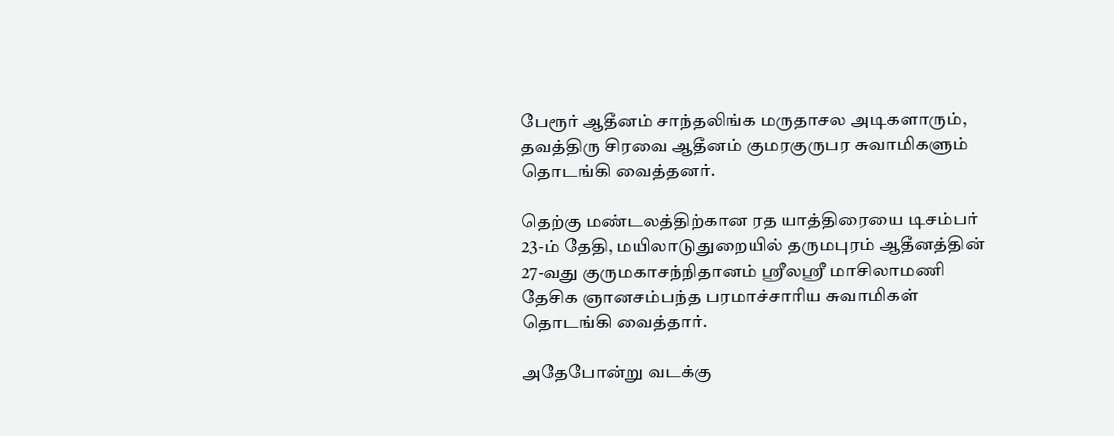பேரூர் ஆதீனம் சாந்தலிங்க மருதாசல அடிகளாரும், தவத்திரு சிரவை ஆதீனம் குமரகுருபர சுவாமிகளும் தொடங்கி வைத்தனர்.

தெற்கு மண்டலத்திற்கான ரத யாத்திரையை டிசம்பர் 23-ம் தேதி, மயிலாடுதுறையில் தருமபுரம் ஆதீனத்தின் 27-வது குருமகாசந்நிதானம் ஸ்ரீலஸ்ரீ மாசிலாமணி தேசிக ஞானசம்பந்த பரமாச்சாரிய சுவாமிகள் தொடங்கி வைத்தார்.

அதேபோன்று வடக்கு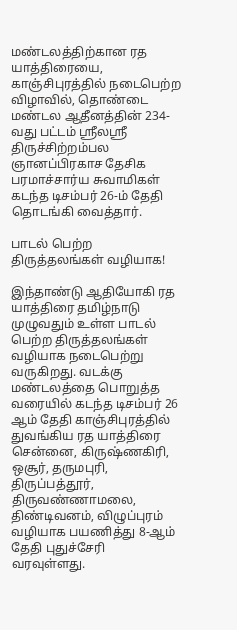மண்டலத்திற்கான ரத யாத்திரையை, காஞ்சிபுரத்தில் நடைபெற்ற விழாவில், தொண்டை மண்டல ஆதீனத்தின் 234-வது பட்டம் ஸ்ரீலஸ்ரீ திருச்சிற்றம்பல ஞானப்பிரகாச தேசிக பரமாச்சார்ய சுவாமிகள் கடந்த டிசம்பர் 26-ம் தேதி தொடங்கி வைத்தார்.

பாடல் பெற்ற திருத்தலங்கள் வழியாக!

இந்தாண்டு ஆதியோகி ரத யாத்திரை தமிழ்நாடு முழுவதும் உள்ள பாடல் பெற்ற திருத்தலங்கள் வழியாக நடைபெற்று வருகிறது. வடக்கு மண்டலத்தை பொறுத்த வரையில் கடந்த டிசம்பர் 26 ஆம் தேதி காஞ்சிபுரத்தில் துவங்கிய ரத யாத்திரை சென்னை, கிருஷ்ணகிரி, ஒசூர், தருமபுரி, திருப்பத்தூர், திருவண்ணாமலை, திண்டிவனம், விழுப்புரம் வழியாக பயணித்து 8-ஆம் தேதி புதுச்சேரி வரவுள்ளது.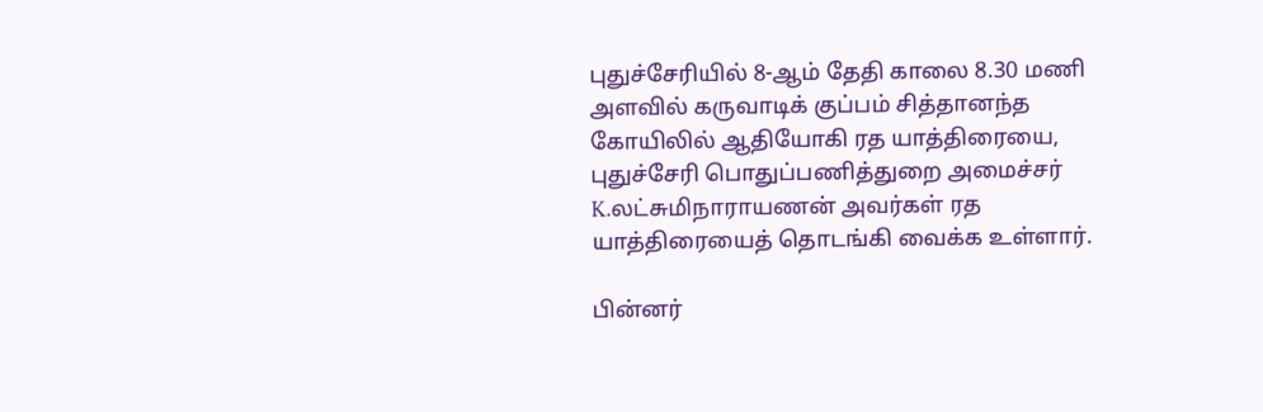புதுச்சேரியில் 8-ஆம் தேதி காலை 8.30 மணி அளவில் கருவாடிக் குப்பம் சித்தானந்த கோயிலில் ஆதியோகி ரத யாத்திரையை, புதுச்சேரி பொதுப்பணித்துறை அமைச்சர் K.லட்சுமிநாராயணன் அவர்கள் ரத யாத்திரையைத் தொடங்கி வைக்க உள்ளார்.

பின்னர்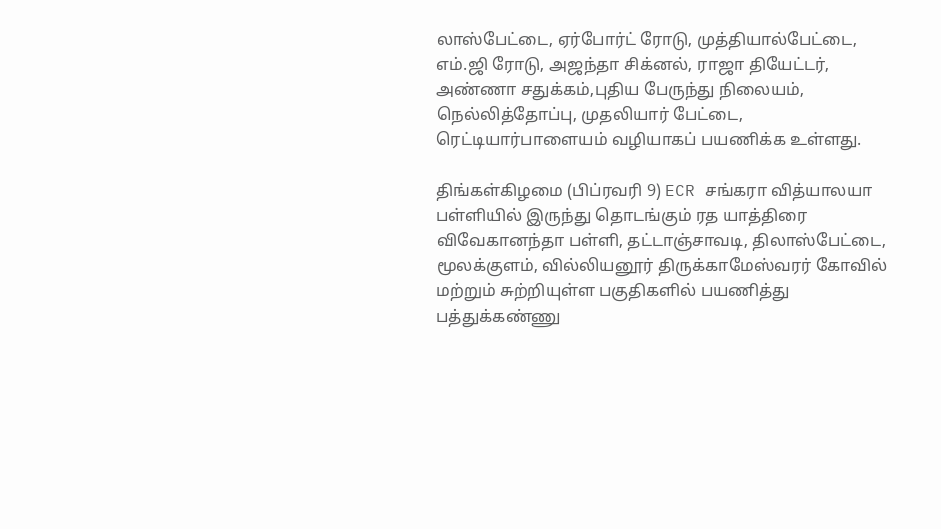லாஸ்பேட்டை, ஏர்போர்ட் ரோடு, முத்தியால்பேட்டை, எம்.ஜி ரோடு, அஜந்தா சிக்னல், ராஜா தியேட்டர், அண்ணா சதுக்கம்,புதிய பேருந்து நிலையம், நெல்லித்தோப்பு, முதலியார் பேட்டை, ரெட்டியார்பாளையம் வழியாகப் பயணிக்க உள்ளது.

திங்கள்கிழமை (பிப்ரவரி 9) ECR சங்கரா வித்யாலயா பள்ளியில் இருந்து தொடங்கும் ரத யாத்திரை
விவேகானந்தா பள்ளி, தட்டாஞ்சாவடி, திலாஸ்பேட்டை, மூலக்குளம், வில்லியனூர் திருக்காமேஸ்வரர் கோவில் மற்றும் சுற்றியுள்ள பகுதிகளில் பயணித்து பத்துக்கண்ணு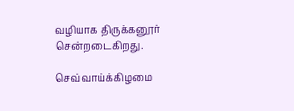வழியாக திருக்கனூர் சென்றடைகிறது.

செவ்வாய்க்கிழமை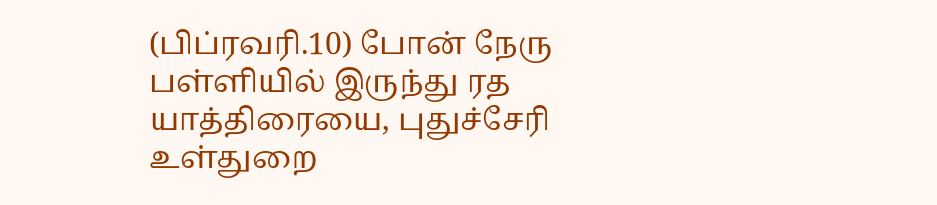(பிப்ரவரி.10) போன் நேரு பள்ளியில் இருந்து ரத யாத்திரையை, புதுச்சேரி உள்துறை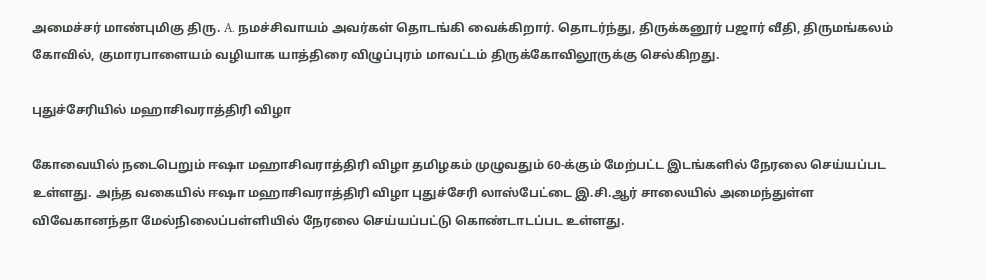அமைச்சர் மாண்புமிகு திரு. A. நமச்சிவாயம் அவர்கள் தொடங்கி வைக்கிறார். தொடர்ந்து, திருக்கனூர் பஜார் வீதி, திருமங்கலம் கோவில், குமாரபாளையம் வழியாக யாத்திரை விழுப்புரம் மாவட்டம் திருக்கோவிலூருக்கு செல்கிறது.

புதுச்சேரியில் மஹாசிவராத்திரி விழா

கோவையில் நடைபெறும் ஈஷா மஹாசிவராத்திரி விழா தமிழகம் முழுவதும் 60-க்கும் மேற்பட்ட இடங்களில் நேரலை செய்யப்பட உள்ளது. அந்த வகையில் ஈஷா மஹாசிவராத்திரி விழா புதுச்சேரி லாஸ்பேட்டை இ.சி.ஆர் சாலையில் அமைந்துள்ள விவேகானந்தா மேல்நிலைப்பள்ளியில் நேரலை செய்யப்பட்டு கொண்டாடப்பட உள்ளது.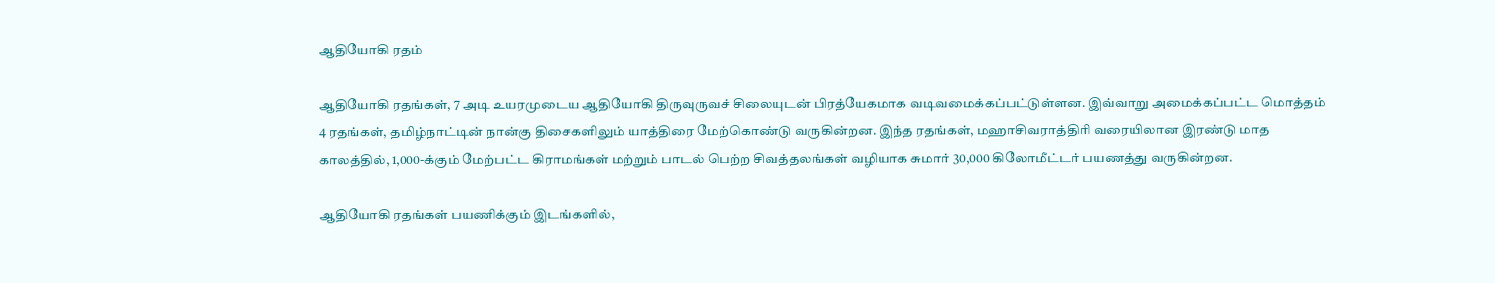ஆதியோகி ரதம்

ஆதியோகி ரதங்கள், 7 அடி உயரமுடைய ஆதியோகி திருவுருவச் சிலையுடன் பிரத்யேகமாக வடிவமைக்கப்பட்டுள்ளன. இவ்வாறு அமைக்கப்பட்ட மொத்தம் 4 ரதங்கள், தமிழ்நாட்டின் நான்கு திசைகளிலும் யாத்திரை மேற்கொண்டு வருகின்றன. இந்த ரதங்கள், மஹாசிவராத்திரி வரையிலான இரண்டு மாத காலத்தில், 1,000-க்கும் மேற்பட்ட கிராமங்கள் மற்றும் பாடல் பெற்ற சிவத்தலங்கள் வழியாக சுமார் 30,000 கிலோமீட்டர் பயணத்து வருகின்றன.

ஆதியோகி ரதங்கள் பயணிக்கும் இடங்களில்,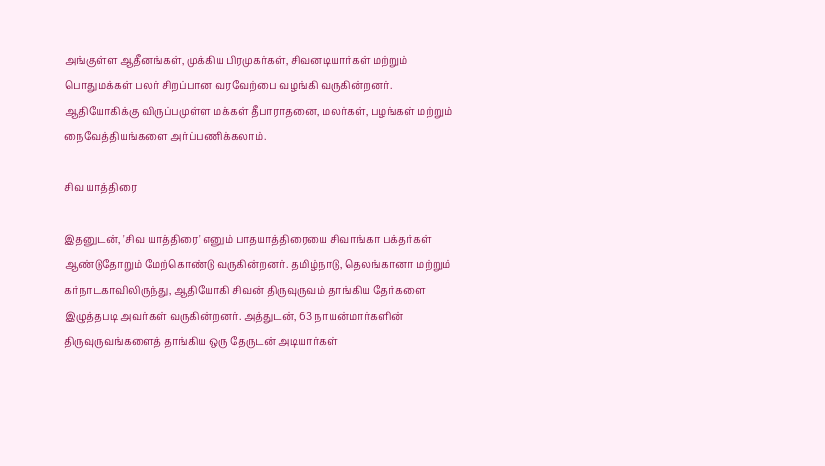அங்குள்ள ஆதீனங்கள், முக்கிய பிரமுகர்கள், சிவனடியார்கள் மற்றும் பொதுமக்கள் பலர் சிறப்பான வரவேற்பை வழங்கி வருகின்றனர். ஆதியோகிக்கு விருப்பமுள்ள மக்கள் தீபாராதனை, மலர்கள், பழங்கள் மற்றும் நைவேத்தியங்களை அர்ப்பணிக்கலாம்.

சிவ யாத்திரை

இதனுடன், 'சிவ யாத்திரை' எனும் பாதயாத்திரையை சிவாங்கா பக்தர்கள் ஆண்டுதோறும் மேற்கொண்டு வருகின்றனர். தமிழ்நாடு, தெலங்கானா மற்றும் கர்நாடகாவிலிருந்து, ஆதியோகி சிவன் திருவுருவம் தாங்கிய தேர்களை இழுத்தபடி அவர்கள் வருகின்றனர். அத்துடன், 63 நாயன்மார்களின் திருவுருவங்களைத் தாங்கிய ஒரு தேருடன் அடியார்கள்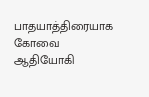பாதயாத்திரையாக கோவை ஆதியோகி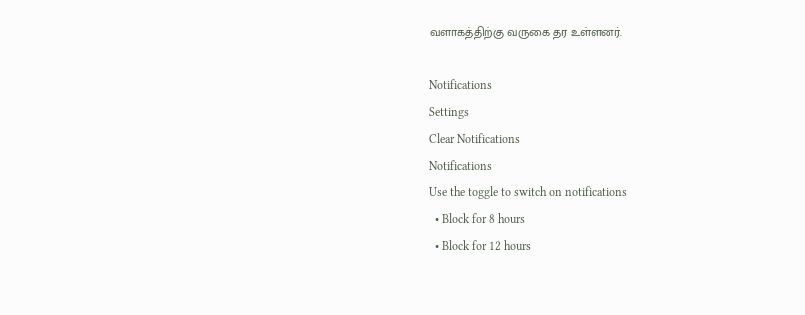வளாகத்திற்கு வருகை தர உள்ளனர்.

Notifications
Settings
Clear Notifications
Notifications
Use the toggle to switch on notifications
  • Block for 8 hours
  • Block for 12 hours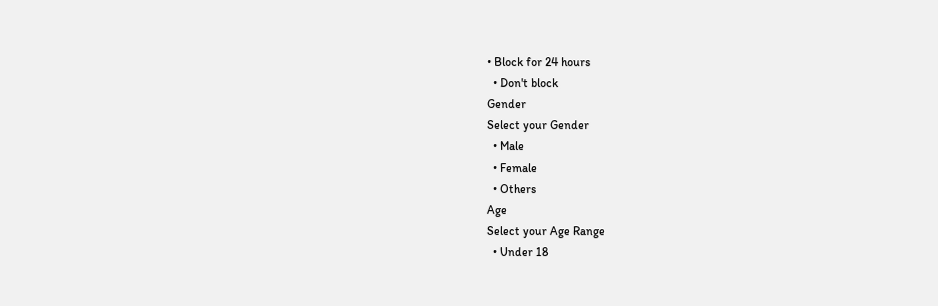• Block for 24 hours
  • Don't block
Gender
Select your Gender
  • Male
  • Female
  • Others
Age
Select your Age Range
  • Under 18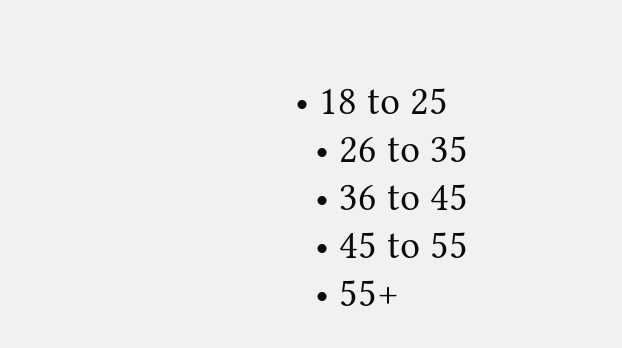• 18 to 25
  • 26 to 35
  • 36 to 45
  • 45 to 55
  • 55+